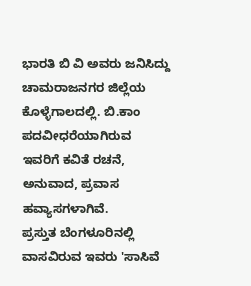ಭಾರತಿ ಬಿ ವಿ ಅವರು ಜನಿಸಿದ್ದು ಚಾಮರಾಜನಗರ ಜಿಲ್ಲೆಯ ಕೊಳ್ಳೆಗಾಲದಲ್ಲಿ. ಬಿ.ಕಾಂ ಪದವೀಧರೆಯಾಗಿರುವ ಇವರಿಗೆ ಕವಿತೆ ರಚನೆ, ಅನುವಾದ, ಪ್ರವಾಸ ಹವ್ಯಾಸಗಳಾಗಿವೆ.
ಪ್ರಸ್ತುತ ಬೆಂಗಳೂರಿನಲ್ಲಿ ವಾಸವಿರುವ ಇವರು 'ಸಾಸಿವೆ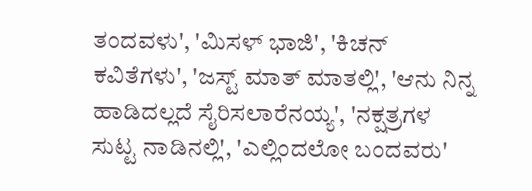ತಂದವಳು', 'ಮಿಸಳ್ ಭಾಜಿ', 'ಕಿಚನ್ ಕವಿತೆಗಳು', 'ಜಸ್ಟ್ ಮಾತ್ ಮಾತಲ್ಲಿ', 'ಆನು ನಿನ್ನ ಹಾಡಿದಲ್ಲದೆ ಸೈರಿಸಲಾರೆನಯ್ಯ', 'ನಕ್ಷತ್ರಗಳ ಸುಟ್ಟ ನಾಡಿನಲ್ಲಿ', 'ಎಲ್ಲಿಂದಲೋ ಬಂದವರು'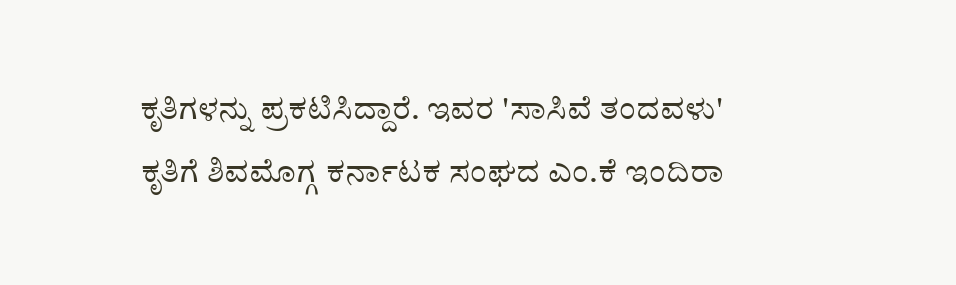ಕೃತಿಗಳನ್ನು ಪ್ರಕಟಿಸಿದ್ದಾರೆ. ಇವರ 'ಸಾಸಿವೆ ತಂದವಳು' ಕೃತಿಗೆ ಶಿವಮೊಗ್ಗ ಕರ್ನಾಟಕ ಸಂಘದ ಎಂ.ಕೆ ಇಂದಿರಾ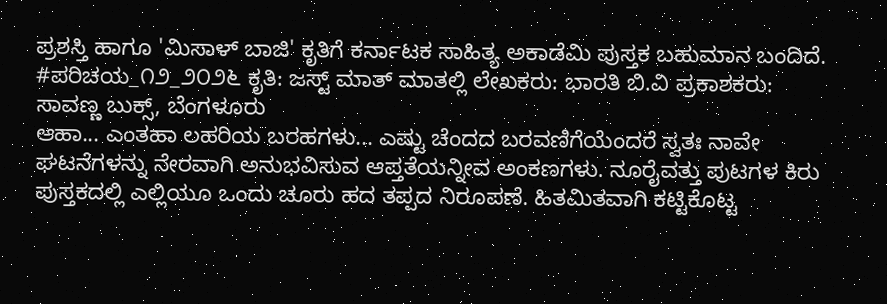ಪ್ರಶಸ್ತಿ ಹಾಗೂ 'ಮಿಸಾಳ್ ಬಾಜಿ' ಕೃತಿಗೆ ಕರ್ನಾಟಕ ಸಾಹಿತ್ಯ ಅಕಾಡೆಮಿ ಪುಸ್ತಕ ಬಹುಮಾನ ಬಂದಿದೆ.
#ಪರಿಚಯ_೧೨_೨೦೨೬ ಕೃತಿ: ಜಸ್ಟ್ ಮಾತ್ ಮಾತಲ್ಲಿ ಲೇಖಕರು: ಭಾರತಿ ಬಿ.ವಿ ಪ್ರಕಾಶಕರು: ಸಾವಣ್ಣ ಬುಕ್ಸ್, ಬೆಂಗಳೂರು
ಆಹಾ... ಎಂತಹಾ ಲಹರಿಯ ಬರಹಗಳು... ಎಷ್ಟು ಚೆಂದದ ಬರವಣಿಗೆಯೆಂದರೆ ಸ್ವತಃ ನಾವೇ ಘಟನೆಗಳನ್ನು ನೇರವಾಗಿ ಅನುಭವಿಸುವ ಆಪ್ತತೆಯನ್ನೀವ ಅಂಕಣಗಳು. ನೂರೈವತ್ತು ಪುಟಗಳ ಕಿರು ಪುಸ್ತಕದಲ್ಲಿ ಎಲ್ಲಿಯೂ ಒಂದು ಚೂರು ಹದ ತಪ್ಪದ ನಿರೂಪಣೆ. ಹಿತಮಿತವಾಗಿ ಕಟ್ಟಿಕೊಟ್ಟ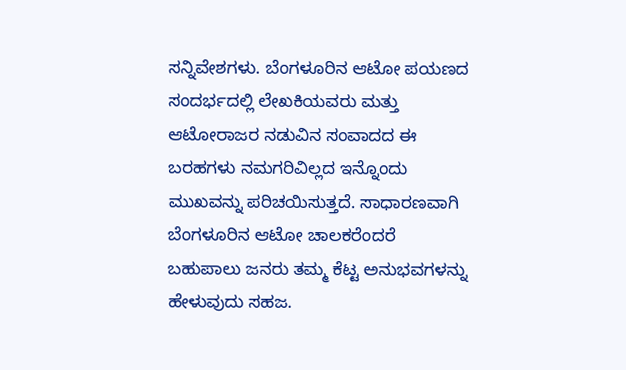ಸನ್ನಿವೇಶಗಳು. ಬೆಂಗಳೂರಿನ ಆಟೋ ಪಯಣದ ಸಂದರ್ಭದಲ್ಲಿ ಲೇಖಕಿಯವರು ಮತ್ತು ಆಟೋರಾಜರ ನಡುವಿನ ಸಂವಾದದ ಈ ಬರಹಗಳು ನಮಗರಿವಿಲ್ಲದ ಇನ್ನೊಂದು ಮುಖವನ್ನು ಪರಿಚಯಿಸುತ್ತದೆ. ಸಾಧಾರಣವಾಗಿ ಬೆಂಗಳೂರಿನ ಆಟೋ ಚಾಲಕರೆಂದರೆ ಬಹುಪಾಲು ಜನರು ತಮ್ಮ ಕೆಟ್ಟ ಅನುಭವಗಳನ್ನು ಹೇಳುವುದು ಸಹಜ.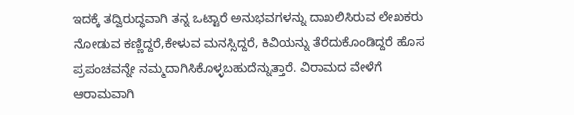ಇದಕ್ಕೆ ತದ್ವಿರುದ್ಧವಾಗಿ ತನ್ನ ಒಟ್ಟಾರೆ ಅನುಭವಗಳನ್ನು ದಾಖಲಿಸಿರುವ ಲೇಖಕರು ನೋಡುವ ಕಣ್ಣಿದ್ದರೆ,ಕೇಳುವ ಮನಸ್ಸಿದ್ದರೆ, ಕಿವಿಯನ್ನು ತೆರೆದುಕೊಂಡಿದ್ದರೆ ಹೊಸ ಪ್ರಪಂಚವನ್ನೇ ನಮ್ಮದಾಗಿಸಿಕೊಳ್ಳಬಹುದೆನ್ನುತ್ತಾರೆ. ವಿರಾಮದ ವೇಳೆಗೆ ಆರಾಮವಾಗಿ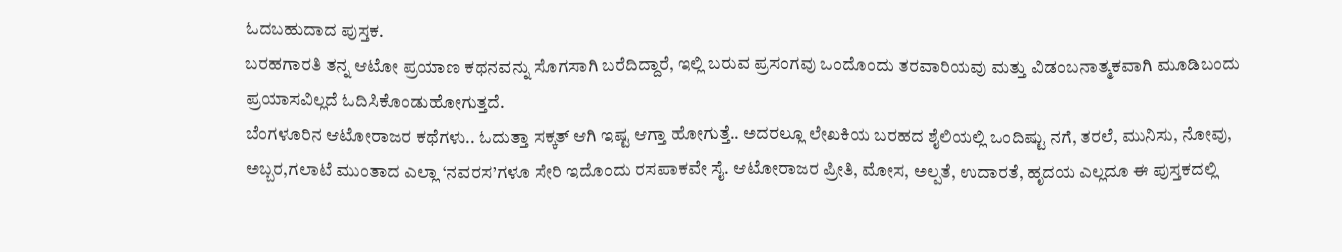ಓದಬಹುದಾದ ಪುಸ್ತಕ.
ಬರಹಗಾರತಿ ತನ್ನ ಆಟೋ ಪ್ರಯಾಣ ಕಥನವನ್ನು ಸೊಗಸಾಗಿ ಬರೆದಿದ್ದಾರೆ, ಇಲ್ಲಿ ಬರುವ ಪ್ರಸಂಗವು ಒಂದೊಂದು ತರವಾರಿಯವು ಮತ್ತು ವಿಡಂಬನಾತ್ಮಕವಾಗಿ ಮೂಡಿಬಂದು ಪ್ರಯಾಸವಿಲ್ಲದೆ ಓದಿಸಿಕೊಂಡುಹೋಗುತ್ತದೆ.
ಬೆಂಗಳೂರಿನ ಆಟೋರಾಜರ ಕಥೆಗಳು.. ಓದುತ್ತಾ ಸಕ್ಕತ್ ಆಗಿ ಇಷ್ಟ ಆಗ್ತಾ ಹೋಗುತ್ತೆ.. ಅದರಲ್ಲೂ ಲೇಖಕಿಯ ಬರಹದ ಶೈಲಿಯಲ್ಲಿ ಒಂದಿಷ್ಟು ನಗೆ, ತರಲೆ, ಮುನಿಸು, ನೋವು, ಅಬ್ಬರ,ಗಲಾಟೆ ಮುಂತಾದ ಎಲ್ಲಾ ‘ನವರಸ’ಗಳೂ ಸೇರಿ ಇದೊಂದು ರಸಪಾಕವೇ ಸೈ. ಆಟೋರಾಜರ ಪ್ರೀತಿ, ಮೋಸ, ಅಲ್ಪತೆ, ಉದಾರತೆ, ಹೃದಯ ಎಲ್ಲದೂ ಈ ಪುಸ್ತಕದಲ್ಲಿ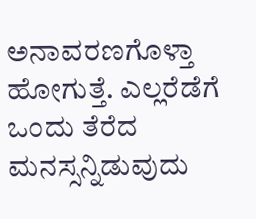ಅನಾವರಣಗೊಳ್ತಾ ಹೋಗುತ್ತೆ. ಎಲ್ಲರೆಡೆಗೆ ಒಂದು ತೆರೆದ ಮನಸ್ಸನ್ನಿಡುವುದು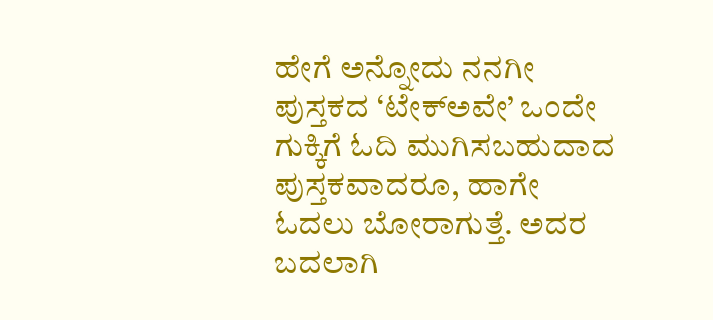ಹೇಗೆ ಅನ್ನೋದು ನನಗೀ ಪುಸ್ತಕದ ‘ಟೇಕ್ಅವೇ’ ಒಂದೇ ಗುಕ್ಕಿಗೆ ಓದಿ ಮುಗಿಸಬಹುದಾದ ಪುಸ್ತಕವಾದರೂ, ಹಾಗೇ ಓದಲು ಬೋರಾಗುತ್ತೆ. ಅದರ ಬದಲಾಗಿ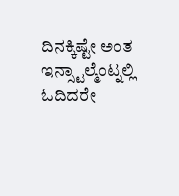ದಿನಕ್ಕಿಷ್ಟೇ ಅಂತ ಇನ್ಸ್ಟಾಲ್ಮೆಂಟ್ನಲ್ಲಿ ಓದಿದರೇ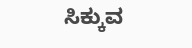ಸಿಕ್ಕುವ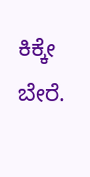ಕಿಕ್ಕೇ ಬೇರೆ.